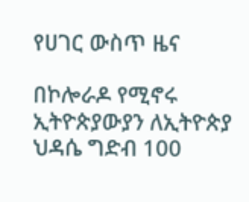የሀገር ውስጥ ዜና

በኮሎራዶ የሚኖሩ ኢትዮጵያውያን ለኢትዮጵያ ህዳሴ ግድብ 100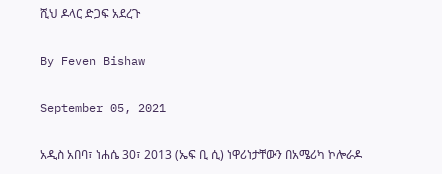ሺህ ዶላር ድጋፍ አደረጉ

By Feven Bishaw

September 05, 2021

አዲስ አበባ፣ ነሐሴ 30፣ 2013 (ኤፍ ቢ ሲ) ነዋሪነታቸውን በአሜሪካ ኮሎራዶ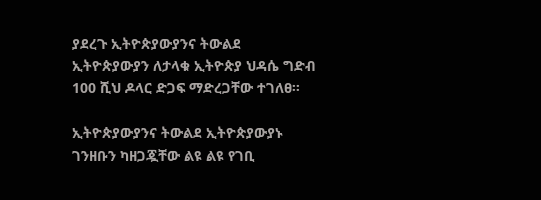ያደረጉ ኢትዮጵያውያንና ትውልደ ኢትዮጵያውያን ለታላቁ ኢትዮጵያ ህዳሴ ግድብ 100 ሺህ ዶላር ድጋፍ ማድረጋቸው ተገለፀ፡፡

ኢትዮጵያውያንና ትውልደ ኢትዮጵያውያኑ ገንዘቡን ካዘጋጇቸው ልዩ ልዩ የገቢ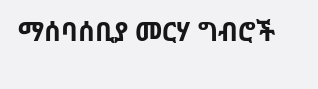ማሰባሰቢያ መርሃ ግብሮች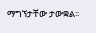ማግኘታቸው ታውቋል፡፡